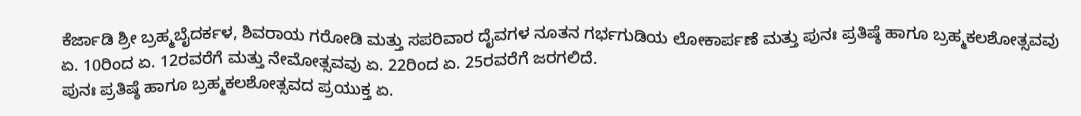ಕೆರ್ಜಾಡಿ ಶ್ರೀ ಬ್ರಹ್ಮಬೈದರ್ಕಳ, ಶಿವರಾಯ ಗರೋಡಿ ಮತ್ತು ಸಪರಿವಾರ ದೈವಗಳ ನೂತನ ಗರ್ಭಗುಡಿಯ ಲೋಕಾರ್ಪಣೆ ಮತ್ತು ಪುನಃ ಪ್ರತಿಷ್ಠೆ ಹಾಗೂ ಬ್ರಹ್ಮಕಲಶೋತ್ಸವವು ಏ. 10ರಿಂದ ಏ. 12ರವರೆಗೆ ಮತ್ತು ನೇಮೋತ್ಸವವು ಏ. 22ರಿಂದ ಏ. 25ರವರೆಗೆ ಜರಗಲಿದೆ.
ಪುನಃ ಪ್ರತಿಷ್ಠೆ ಹಾಗೂ ಬ್ರಹ್ಮಕಲಶೋತ್ಸವದ ಪ್ರಯುಕ್ತ ಏ.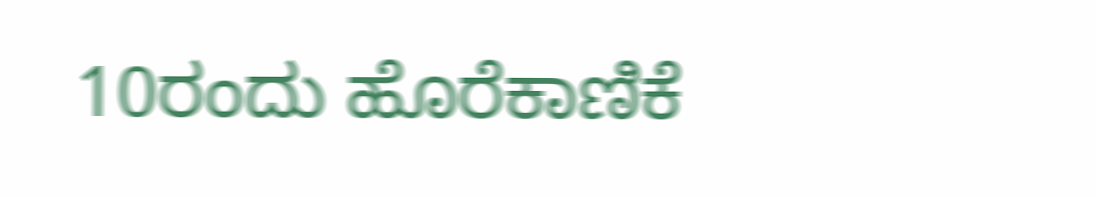10ರಂದು ಹೊರೆಕಾಣಿಕೆ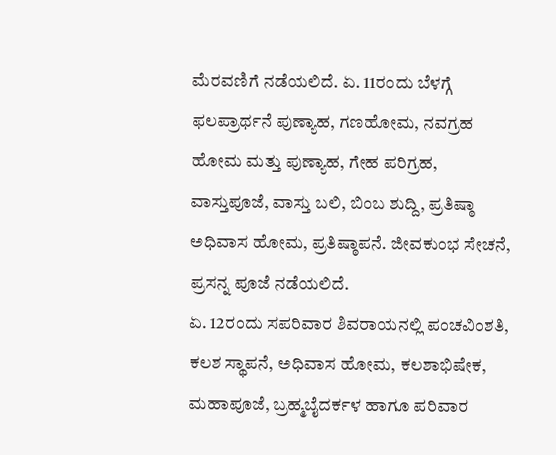ಮೆರವಣಿಗೆ ನಡೆಯಲಿದೆ. ಏ. 11ರಂದು ಬೆಳಗ್ಗೆ ಫಲಪ್ರಾರ್ಥನೆ ಪುಣ್ಯಾಹ, ಗಣಹೋಮ, ನವಗ್ರಹ ಹೋಮ ಮತ್ತು ಪುಣ್ಯಾಹ, ಗೇಹ ಪರಿಗ್ರಹ, ವಾಸ್ತುಪೂಜೆ, ವಾಸ್ತು ಬಲಿ, ಬಿಂಬ ಶುದ್ದಿ, ಪ್ರತಿಷ್ಠಾ ಅಧಿವಾಸ ಹೋಮ, ಪ್ರತಿಷ್ಠಾಪನೆ. ಜೀವಕುಂಭ ಸೇಚನೆ, ಪ್ರಸನ್ನ ಪೂಜೆ ನಡೆಯಲಿದೆ.
ಏ. 12ರಂದು ಸಪರಿವಾರ ಶಿವರಾಯನಲ್ಲಿ ಪಂಚವಿಂಶತಿ, ಕಲಶ ಸ್ಥಾಪನೆ, ಅಧಿವಾಸ ಹೋಮ, ಕಲಶಾಭಿಷೇಕ, ಮಹಾಪೂಜೆ, ಬ್ರಹ್ಮಬೈದರ್ಕಳ ಹಾಗೂ ಪರಿವಾರ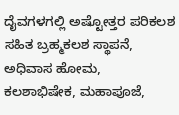ದೈವಗಳಗಲ್ಲಿ ಅಷ್ಟೋತ್ತರ ಪರಿಕಲಶ ಸಹಿತ ಬ್ರಹ್ಮಕಲಶ ಸ್ಥಾಪನೆ, ಅಧಿವಾಸ ಹೋಮ, ಕಲಶಾಭಿಷೇಕ, ಮಹಾಪೂಜೆ,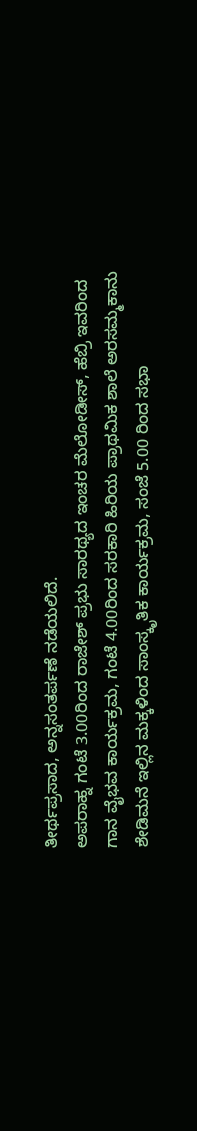ತೀರ್ಥಪ್ರಸಾದ, ಅನ್ನಸಂತರ್ಪಣೆ ನಡೆಯಲಿದೆ.
ಅಪರಾಹ್ನ ಗಂಟೆ 3.00ರಿಂದ ರಾಜೇಶ್ ಪ್ರಭು ಸಾರಥ್ಯದ ಇಂಚರ ಮೆಲೋಡೀಸ್, ಹೆಬ್ರಿ ಇವರಿಂದ ಗಾನ ವೈಭವ ಕಾರ್ಯಕ್ರಮ, ಗಂಟೆ 4.00ರಿಂದ ಸರಕಾರಿ ಹಿರಿಯ ಪ್ರಾಥಮಿಕ ಶಾಲೆ ಅರಸಮ್ಮಕಾನು ಶೇಡಿಮನೆ ಇಲ್ಲಿನ ಮಕ್ಕಳಿಂದ ಸಾಂಸ್ಕೃತಿಕ ಕಾರ್ಯಕ್ರಮ, ಸಂಜೆ 5.00 ರಿಂದ ಸಭಾ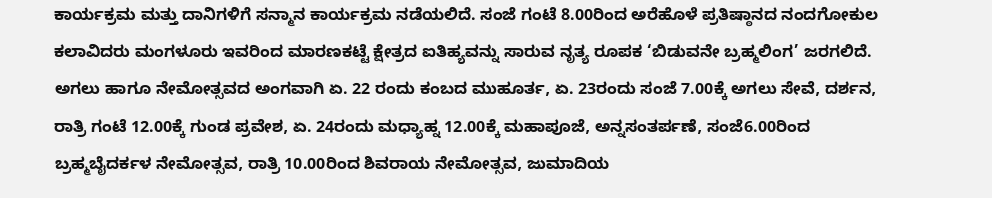ಕಾರ್ಯಕ್ರಮ ಮತ್ತು ದಾನಿಗಳಿಗೆ ಸನ್ಮಾನ ಕಾರ್ಯಕ್ರಮ ನಡೆಯಲಿದೆ. ಸಂಜೆ ಗಂಟೆ 8.00ರಿಂದ ಅರೆಹೊಳೆ ಪ್ರತಿಷ್ಠಾನದ ನಂದಗೋಕುಲ ಕಲಾವಿದರು ಮಂಗಳೂರು ಇವರಿಂದ ಮಾರಣಕಟ್ಟೆ ಕ್ಷೇತ್ರದ ಐತಿಹ್ಯವನ್ನು ಸಾರುವ ನೃತ್ಯ ರೂಪಕ ‘ಬಿಡುವನೇ ಬ್ರಹ್ಮಲಿಂಗ’ ಜರಗಲಿದೆ.
ಅಗಲು ಹಾಗೂ ನೇಮೋತ್ಸವದ ಅಂಗವಾಗಿ ಏ. 22 ರಂದು ಕಂಬದ ಮುಹೂರ್ತ, ಏ. 23ರಂದು ಸಂಜೆ 7.00ಕ್ಕೆ ಅಗಲು ಸೇವೆ, ದರ್ಶನ, ರಾತ್ರಿ ಗಂಟೆ 12.00ಕ್ಕೆ ಗುಂಡ ಪ್ರವೇಶ, ಏ. 24ರಂದು ಮಧ್ಯಾಹ್ನ 12.00ಕ್ಕೆ ಮಹಾಪೂಜೆ, ಅನ್ನಸಂತರ್ಪಣೆ, ಸಂಜೆ6.00ರಿಂದ ಬ್ರಹ್ಮಬೈದರ್ಕಳ ನೇಮೋತ್ಸವ, ರಾತ್ರಿ 10.00ರಿಂದ ಶಿವರಾಯ ನೇಮೋತ್ಸವ, ಜುಮಾದಿಯ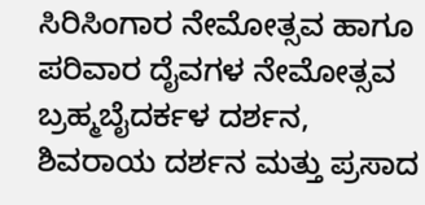ಸಿರಿಸಿಂಗಾರ ನೇಮೋತ್ಸವ ಹಾಗೂ ಪರಿವಾರ ದೈವಗಳ ನೇಮೋತ್ಸವ ಬ್ರಹ್ಮಬೈದರ್ಕಳ ದರ್ಶನ, ಶಿವರಾಯ ದರ್ಶನ ಮತ್ತು ಪ್ರಸಾದ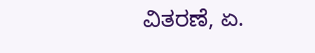ವಿತರಣೆ, ಏ.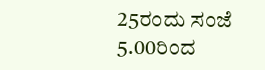25ರಂದು ಸಂಜೆ 5.00ರಿಂದ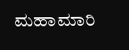ಮಹಾಮಾರಿ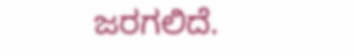ಜರಗಲಿದೆ.